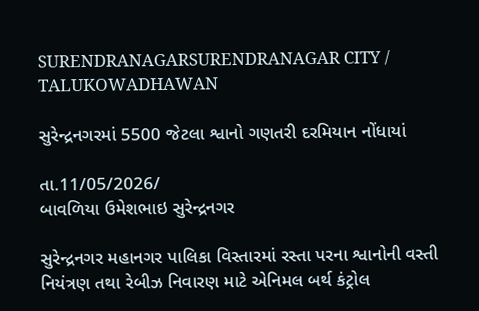SURENDRANAGARSURENDRANAGAR CITY / TALUKOWADHAWAN

સુરેન્દ્રનગરમાં 5500 જેટલા શ્વાનો ગણતરી દરમિયાન નોંધાયાં

તા.11/05/2026/
બાવળિયા ઉમેશભાઇ સુરેન્દ્રનગર

સુરેન્દ્રનગર મહાનગર પાલિકા વિસ્તારમાં રસ્તા પરના શ્વાનોની વસ્તી નિયંત્રણ તથા રેબીઝ નિવારણ માટે એનિમલ બર્થ કંટ્રોલ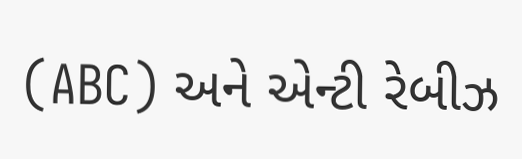(ABC) અને એન્ટી રેબીઝ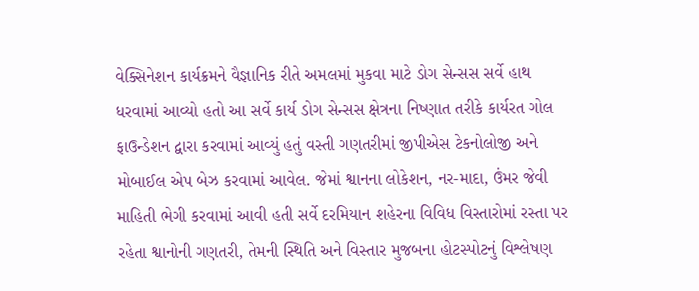વેક્સિનેશન કાર્યક્રમને વૈજ્ઞાનિક રીતે અમલમાં મુકવા માટે ડોગ સેન્સસ સર્વે હાથ ધરવામાં આવ્યો હતો આ સર્વે કાર્ય ડોગ સેન્સસ ક્ષેત્રના નિષ્ણાત તરીકે કાર્યરત ગોલ ફાઉન્ડેશન દ્વારા કરવામાં આવ્યું હતું વસ્તી ગણતરીમાં જીપીએસ ટેકનોલોજી અને મોબાઈલ એપ બેઝ કરવામાં આવેલ. જેમાં શ્વાનના લોકેશન, નર-માદા, ઉંમર જેવી માહિતી ભેગી કરવામાં આવી હતી સર્વે દરમિયાન શહેરના વિવિધ વિસ્તારોમાં રસ્તા પર રહેતા શ્વાનોની ગણતરી, તેમની સ્થિતિ અને વિસ્તાર મુજબના હોટસ્પોટનું વિશ્લેષણ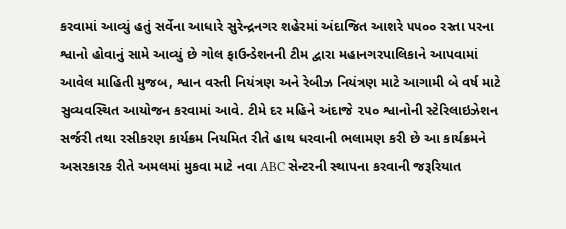કરવામાં આવ્યું હતું સર્વેના આધારે સુરેન્દ્રનગર શહેરમાં અંદાજિત આશરે ૫૫૦૦ રસ્તા પરના શ્વાનો હોવાનું સામે આવ્યું છે ગોલ ફાઉન્ડેશનની ટીમ દ્વારા મહાનગરપાલિકાને આપવામાં આવેલ માહિતી મુજબ, શ્વાન વસ્તી નિયંત્રણ અને રેબીઝ નિયંત્રણ માટે આગામી બે વર્ષ માટે સુવ્યવસ્થિત આયોજન કરવામાં આવે. ટીમે દર મહિને અંદાજે ૨૫૦ શ્વાનોની સ્ટેરિલાઇઝેશન સર્જરી તથા રસીકરણ કાર્યક્રમ નિયમિત રીતે હાથ ધરવાની ભલામણ કરી છે આ કાર્યક્રમને અસરકારક રીતે અમલમાં મુકવા માટે નવા ABC સેન્ટરની સ્થાપના કરવાની જરૂરિયાત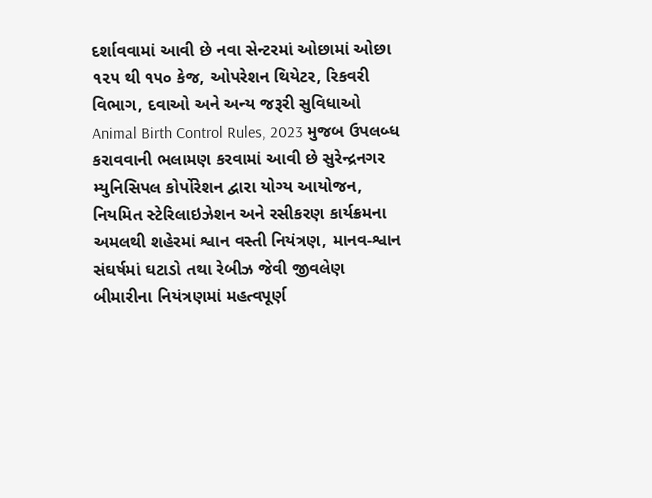દર્શાવવામાં આવી છે નવા સેન્ટરમાં ઓછામાં ઓછા ૧૨૫ થી ૧૫૦ કેજ, ઓપરેશન થિયેટર, રિકવરી વિભાગ, દવાઓ અને અન્ય જરૂરી સુવિધાઓ Animal Birth Control Rules, 2023 મુજબ ઉપલબ્ધ કરાવવાની ભલામણ કરવામાં આવી છે સુરેન્દ્રનગર મ્યુનિસિપલ કોર્પોરેશન દ્વારા યોગ્ય આયોજન, નિયમિત સ્ટેરિલાઇઝેશન અને રસીકરણ કાર્યક્રમના અમલથી શહેરમાં શ્વાન વસ્તી નિયંત્રણ, માનવ-શ્વાન સંઘર્ષમાં ઘટાડો તથા રેબીઝ જેવી જીવલેણ બીમારીના નિયંત્રણમાં મહત્વપૂર્ણ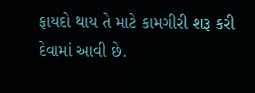ફાયદો થાય તે માટે કામગીરી શરૂ કરી દેવામાં આવી છે.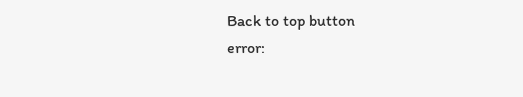Back to top button
error: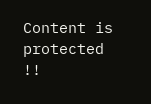Content is protected !!